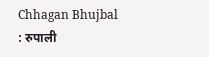Chhagan Bhujbal : रुपाली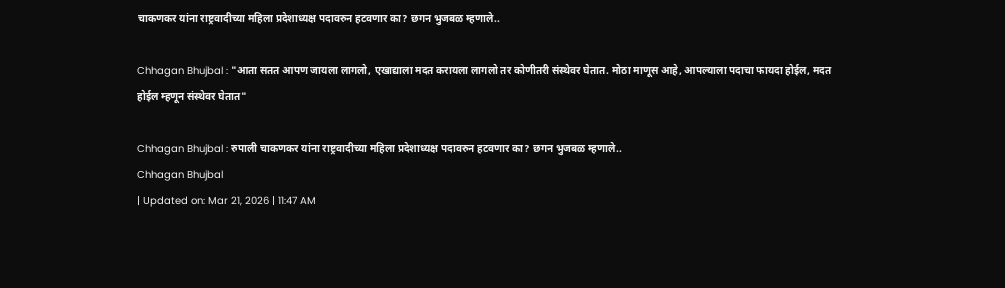चाकणकर यांना राष्ट्रवादीच्या महिला प्रदेशाध्यक्ष पदावरुन हटवणार का? छगन भुजबळ म्हणाले..

Chhagan Bhujbal : "आता सतत आपण जायला लागलो, एखाद्याला मदत करायला लागलो तर कोणीतरी संस्थेवर घेतात. मोठा माणूस आहे, आपल्याला पदाचा फायदा होईल, मदत होईल म्हणून संस्थेवर घेतात"

Chhagan Bhujbal : रुपाली चाकणकर यांना राष्ट्रवादीच्या महिला प्रदेशाध्यक्ष पदावरुन हटवणार का? छगन भुजबळ म्हणाले..
Chhagan Bhujbal
| Updated on: Mar 21, 2026 | 11:47 AM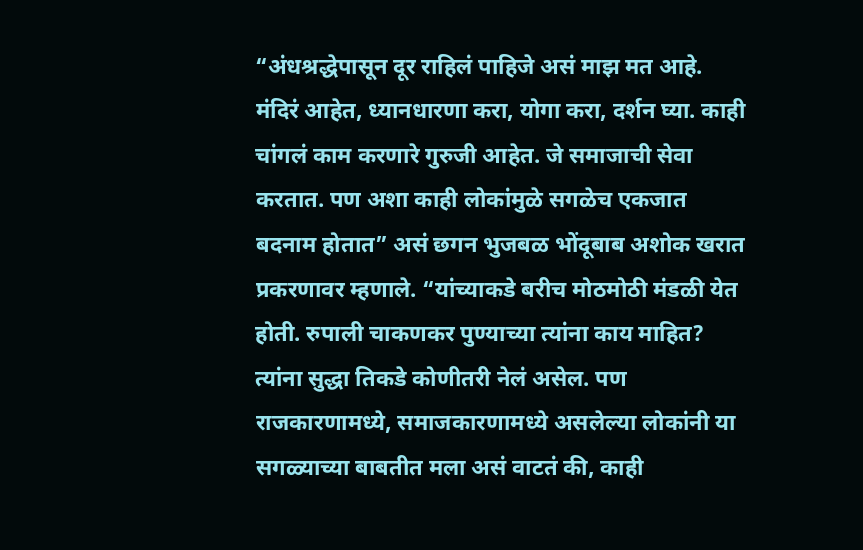“अंधश्रद्धेपासून दूर राहिलं पाहिजे असं माझ मत आहे. मंदिरं आहेत, ध्यानधारणा करा, योगा करा, दर्शन घ्या. काही चांगलं काम करणारे गुरुजी आहेत. जे समाजाची सेवा करतात. पण अशा काही लोकांमुळे सगळेच एकजात बदनाम होतात” असं छगन भुजबळ भोंदूबाब अशोक खरात प्रकरणावर म्हणाले. “यांच्याकडे बरीच मोठमोठी मंडळी येत होती. रुपाली चाकणकर पुण्याच्या त्यांना काय माहित? त्यांना सुद्धा तिकडे कोणीतरी नेलं असेल. पण राजकारणामध्ये, समाजकारणामध्ये असलेल्या लोकांनी या सगळ्याच्या बाबतीत मला असं वाटतं की, काही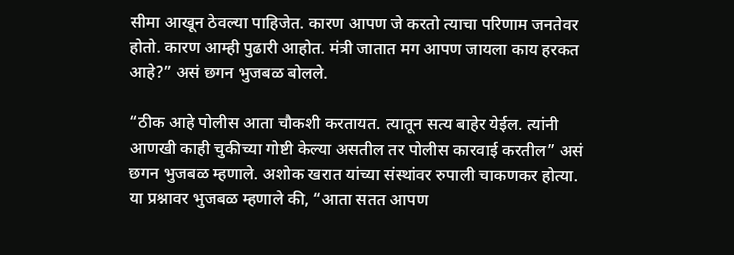सीमा आखून ठेवल्या पाहिजेत. कारण आपण जे करतो त्याचा परिणाम जनतेवर होतो. कारण आम्ही पुढारी आहोत. मंत्री जातात मग आपण जायला काय हरकत आहे?” असं छगन भुजबळ बोलले.

“ठीक आहे पोलीस आता चौकशी करतायत. त्यातून सत्य बाहेर येईल. त्यांनी आणखी काही चुकीच्या गोष्टी केल्या असतील तर पोलीस कारवाई करतील” असं छगन भुजबळ म्हणाले. अशोक खरात यांच्या संस्थांवर रुपाली चाकणकर होत्या. या प्रश्नावर भुजबळ म्हणाले की, “आता सतत आपण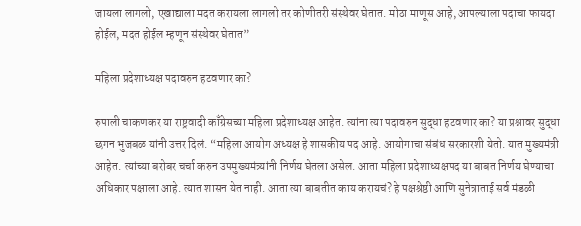जायला लागलो, एखाद्याला मदत करायला लागलो तर कोणीतरी संस्थेवर घेतात. मोठा माणूस आहे, आपल्याला पदाचा फायदा होईल, मदत होईल म्हणून संस्थेवर घेतात”

महिला प्रदेशाध्यक्ष पदावरुन हटवणार का?

रुपाली चाकणकर या राष्ट्रवादी काँग्रेसच्या महिला प्रदेशाध्यक्ष आहेत. त्यांना त्या पदावरुन सुद्धा हटवणार का? या प्रश्नावर सुद्धा छगन भुजबळ यांनी उत्तर दिलं. “महिला आयोग अध्यक्ष हे शासकीय पद आहे. आयोगाचा संबंध सरकारशी येतो. यात मुख्यमंत्री आहेत. त्यांच्या बरोबर चर्चा करुन उपमुख्यमंत्र्यांनी निर्णय घेतला असेल. आता महिला प्रदेशाध्यक्षपद या बाबत निर्णय घेण्याचा अधिकार पक्षाला आहे. त्यात शासन येत नाही. आता त्या बाबतीत काय करायचं? हे पक्षश्रेष्ठी आणि सुनेत्राताई सर्व मंडळी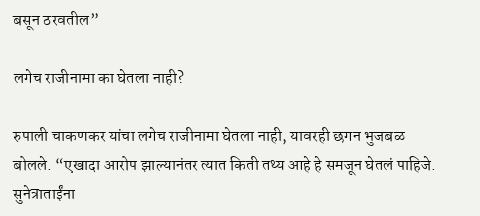बसून ठरवतील”

लगेच राजीनामा का घेतला नाही?

रुपाली चाकणकर यांचा लगेच राजीनामा घेतला नाही, यावरही छगन भुजबळ बोलले. “एखादा आरोप झाल्यानंतर त्यात किती तथ्य आहे हे समजून घेतलं पाहिजे. सुनेत्राताईंना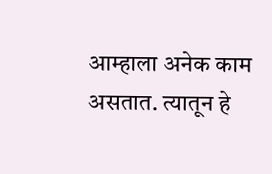आम्हाला अनेक काम असतात. त्यातून हे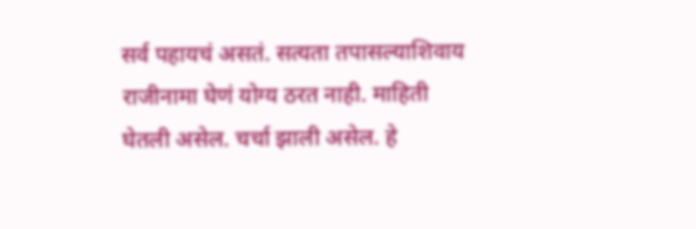सर्व पहायचं असतं. सत्यता तपासल्याशिवाय राजीनामा घेणं योग्य ठरत नाही. माहिती घेतली असेल. चर्चा झाली असेल. हे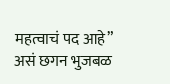महत्वाचं पद आहे” असं छगन भुजबळ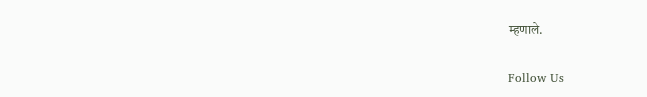म्हणाले.

Follow Us